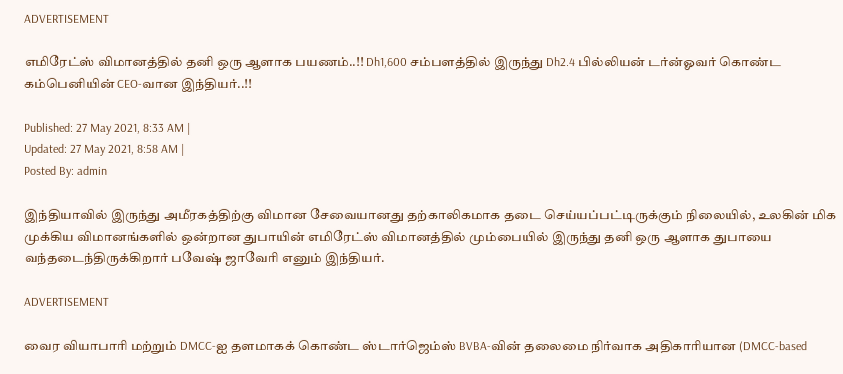ADVERTISEMENT

எமிரேட்ஸ் விமானத்தில் தனி ஒரு ஆளாக பயணம்..!! Dh1,600 சம்பளத்தில் இருந்து Dh2.4 பில்லியன் டர்ன்ஓவர் கொண்ட கம்பெனியின் CEO-வான இந்தியர்..!!

Published: 27 May 2021, 8:33 AM |
Updated: 27 May 2021, 8:58 AM |
Posted By: admin

இந்தியாவில் இருந்து அமீரகத்திற்கு விமான சேவையானது தற்காலிகமாக தடை செய்யப்பட்டிருக்கும் நிலையில், உலகின் மிக முக்கிய விமானங்களில் ஒன்றான துபாயின் எமிரேட்ஸ் விமானத்தில் மும்பையில் இருந்து தனி ஒரு ஆளாக துபாயை வந்தடைந்திருக்கிறார் பவேஷ் ஜாவேரி எனும் இந்தியர்.

ADVERTISEMENT

வைர வியாபாரி மற்றும் DMCC-ஐ தளமாகக் கொண்ட ஸ்டார்ஜெம்ஸ் BVBA-வின் தலைமை நிர்வாக அதிகாரியான (DMCC-based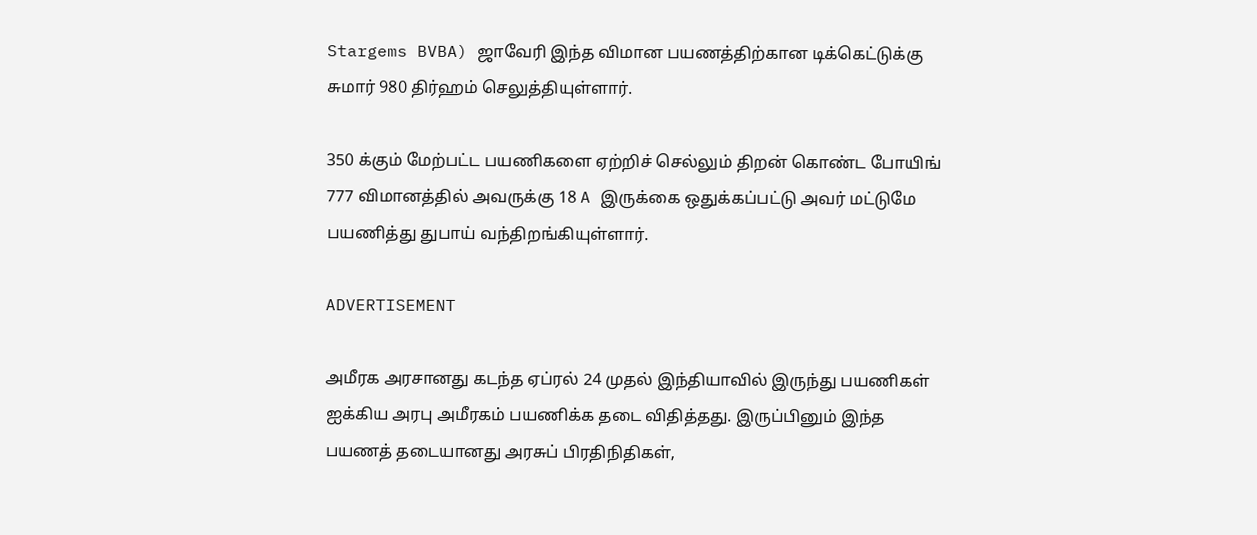Stargems BVBA) ஜாவேரி இந்த விமான பயணத்திற்கான டிக்கெட்டுக்கு சுமார் 980 திர்ஹம் செலுத்தியுள்ளார்.

350 க்கும் மேற்பட்ட பயணிகளை ஏற்றிச் செல்லும் திறன் கொண்ட போயிங் 777 விமானத்தில் அவருக்கு 18 A இருக்கை ஒதுக்கப்பட்டு அவர் மட்டுமே பயணித்து துபாய் வந்திறங்கியுள்ளார்.

ADVERTISEMENT

அமீரக அரசானது கடந்த ஏப்ரல் 24 முதல் இந்தியாவில் இருந்து பயணிகள் ஐக்கிய அரபு அமீரகம் பயணிக்க தடை விதித்தது. இருப்பினும் இந்த பயணத் தடையானது அரசுப் பிரதிநிதிகள்,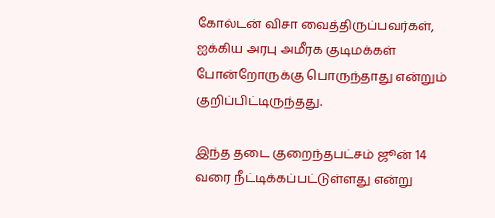கோல்டன் விசா வைத்திருப்பவர்கள், ஐக்கிய அரபு அமீரக குடிமக்கள் போன்றோருக்கு பொருந்தாது என்றும் குறிப்பிட்டிருந்தது.

இந்த தடை குறைந்தபட்சம் ஜூன் 14 வரை நீட்டிக்கப்பட்டுள்ளது என்று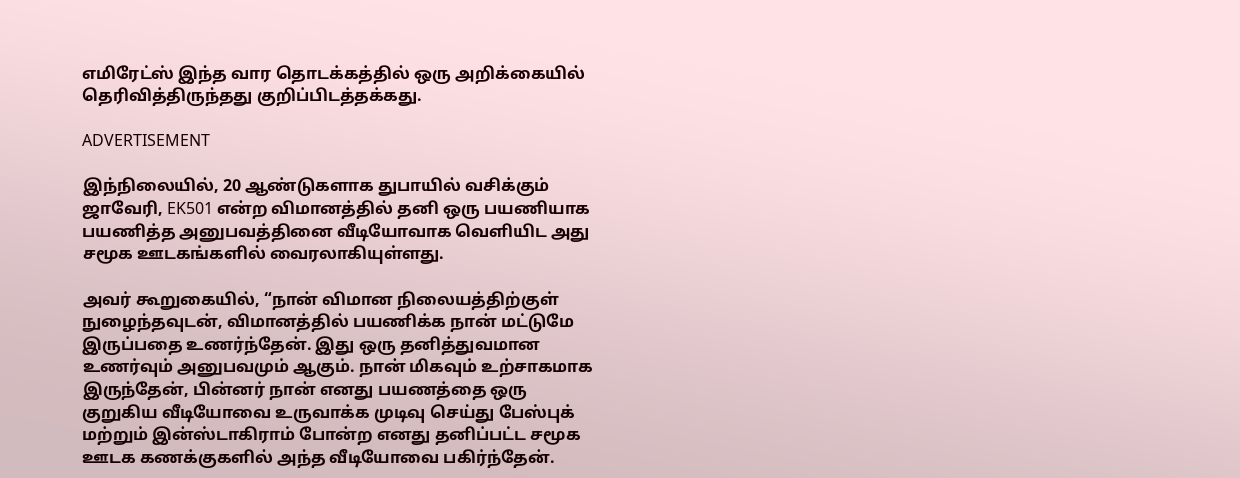எமிரேட்ஸ் இந்த வார தொடக்கத்தில் ஒரு அறிக்கையில் தெரிவித்திருந்தது குறிப்பிடத்தக்கது.

ADVERTISEMENT

இந்நிலையில், 20 ஆண்டுகளாக துபாயில் வசிக்கும் ஜாவேரி, EK501 என்ற விமானத்தில் தனி ஒரு பயணியாக பயணித்த அனுபவத்தினை வீடியோவாக வெளியிட அது சமூக ஊடகங்களில் வைரலாகியுள்ளது.

அவர் கூறுகையில், “நான் விமான நிலையத்திற்குள் நுழைந்தவுடன், விமானத்தில் பயணிக்க நான் மட்டுமே இருப்பதை உணர்ந்தேன். இது ஒரு தனித்துவமான உணர்வும் அனுபவமும் ஆகும். நான் மிகவும் உற்சாகமாக இருந்தேன், பின்னர் நான் எனது பயணத்தை ஒரு குறுகிய வீடியோவை உருவாக்க முடிவு செய்து பேஸ்புக் மற்றும் இன்ஸ்டாகிராம் போன்ற எனது தனிப்பட்ட சமூக ஊடக கணக்குகளில் அந்த வீடியோவை பகிர்ந்தேன்.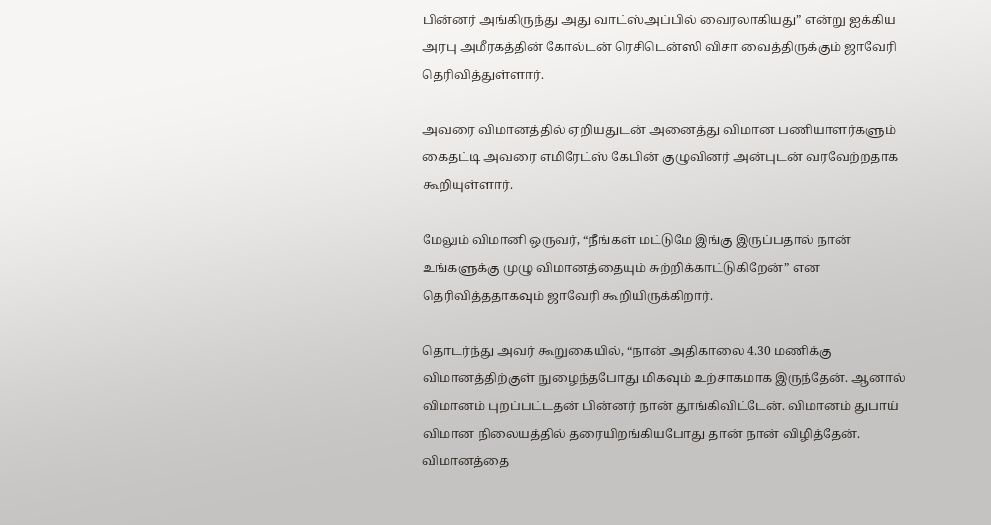பின்னர் அங்கிருந்து அது வாட்ஸ்அப்பில் வைரலாகியது” என்று ஐக்கிய அரபு அமீரகத்தின் கோல்டன் ரெசிடென்ஸி விசா வைத்திருக்கும் ஜாவேரி தெரிவித்துள்ளார்.

அவரை விமானத்தில் ஏறியதுடன் அனைத்து விமான பணியாளர்களும் கைதட்டி அவரை எமிரேட்ஸ் கேபின் குழுவினர் அன்புடன் வரவேற்றதாக கூறியுள்ளார்.

மேலும் விமானி ஒருவர், “நீங்கள் மட்டுமே இங்கு இருப்பதால் நான் உங்களுக்கு முழு விமானத்தையும் சுற்றிக்காட்டுகிறேன்” என தெரிவித்ததாகவும் ஜாவேரி கூறியிருக்கிறார்.

தொடர்ந்து அவர் கூறுகையில், “நான் அதிகாலை 4.30 மணிக்கு விமானத்திற்குள் நுழைந்தபோது மிகவும் உற்சாகமாக இருந்தேன். ஆனால் விமானம் புறப்பட்டதன் பின்னர் நான் தூங்கிவிட்டேன். விமானம் துபாய் விமான நிலையத்தில் தரையிறங்கியபோது தான் நான் விழித்தேன். விமானத்தை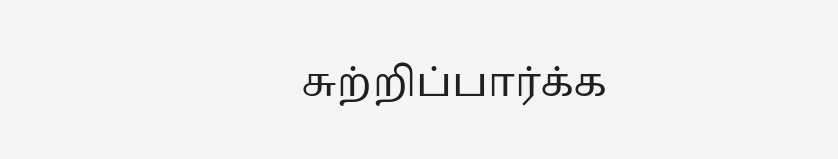சுற்றிப்பார்க்க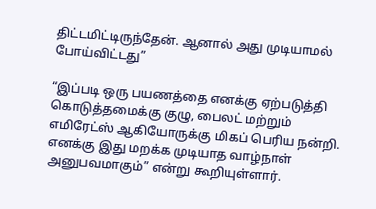திட்டமிட்டிருந்தேன். ஆனால் அது முடியாமல் போய்விட்டது”

“இப்படி ஒரு பயணத்தை எனக்கு ஏற்படுத்தி கொடுத்தமைக்கு குழு, பைலட் மற்றும் எமிரேட்ஸ் ஆகியோருக்கு மிகப் பெரிய நன்றி. எனக்கு இது மறக்க முடியாத வாழ்நாள் அனுபவமாகும்” என்று கூறியுள்ளார்.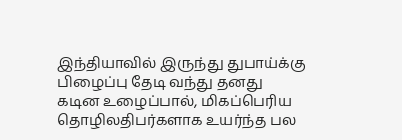இந்தியாவில் இருந்து துபாய்க்கு பிழைப்பு தேடி வந்து தனது கடின உழைப்பால், மிகப்பெரிய தொழிலதிபர்களாக உயர்ந்த பல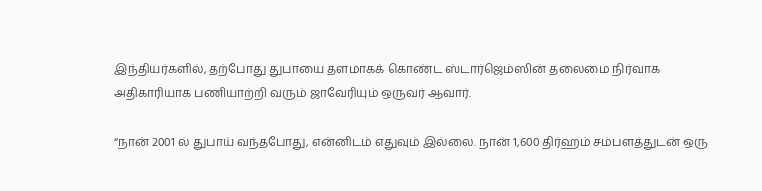இந்தியர்களில், தற்போது துபாயை தளமாகக் கொண்ட ஸ்டார்ஜெம்ஸின் தலைமை நிர்வாக அதிகாரியாக பணியாற்றி வரும் ஜாவேரியும் ஒருவர் ஆவார்.

“நான் 2001 ல் துபாய் வந்தபோது, என்னிடம் எதுவும் இல்லை. நான் 1,600 திர்ஹம் சம்பளத்துடன் ஒரு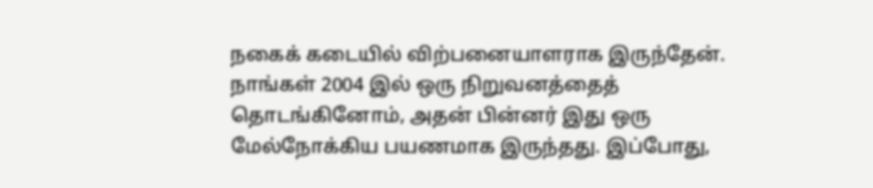நகைக் கடையில் விற்பனையாளராக இருந்தேன். நாங்கள் 2004 இல் ஒரு நிறுவனத்தைத் தொடங்கினோம், அதன் பின்னர் இது ஒரு மேல்நோக்கிய பயணமாக இருந்தது. இப்போது,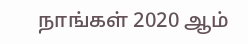நாங்கள் 2020 ஆம்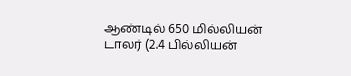ஆண்டில் 650 மில்லியன் டாலர் (2.4 பில்லியன்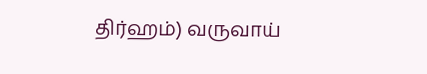திர்ஹம்) வருவாய்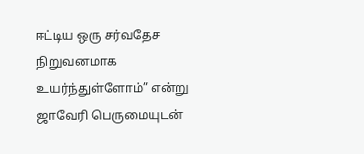ஈட்டிய ஒரு சர்வதேச நிறுவனமாக உயர்ந்துள்ளோம்” என்று  ஜாவேரி பெருமையுடன்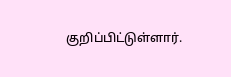குறிப்பிட்டுள்ளார்.